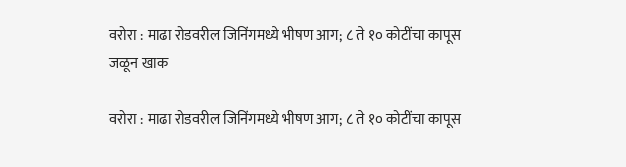वरोरा : माढा रोडवरील जिनिंगमध्ये भीषण आग; ८ ते १० कोटींचा कापूस जळून खाक

वरोरा : माढा रोडवरील जिनिंगमध्ये भीषण आग; ८ ते १० कोटींचा कापूस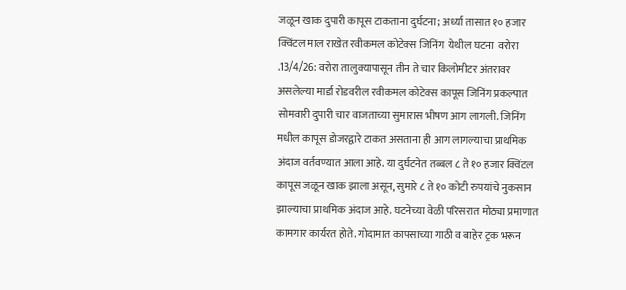जळून खाक दुपारी कापूस टाकताना दुर्घटना; अर्ध्या तासात १० हजार क्विंटल माल राखेत रवीकमल कोटेक्स जिनिंग  येथील घटना  वरोरा .13/4/26: वरोरा तालुक्यापासून तीन ते चार किलोमीटर अंतरावर असलेल्या मार्डा रोडवरील रवीकमल कोटेक्स कापूस जिनिंग प्रकल्पात सोमवारी दुपारी चार वाजताच्या सुमारास भीषण आग लागली. जिनिंग मधील कापूस डोजरद्वारे टाकत असताना ही आग लागल्याचा प्राथमिक अंदाज वर्तवण्यात आला आहे. या दुर्घटनेत तब्बल ८ ते १० हजार क्विंटल कापूस जळून खाक झाला असून, सुमारे ८ ते १० कोटी रुपयांचे नुकसान झाल्याचा प्राथमिक अंदाज आहे. घटनेच्या वेळी परिसरात मोठ्या प्रमाणात कामगार कार्यरत होते. गोदामात कापसाच्या गाठी व बाहेर ट्रक भरून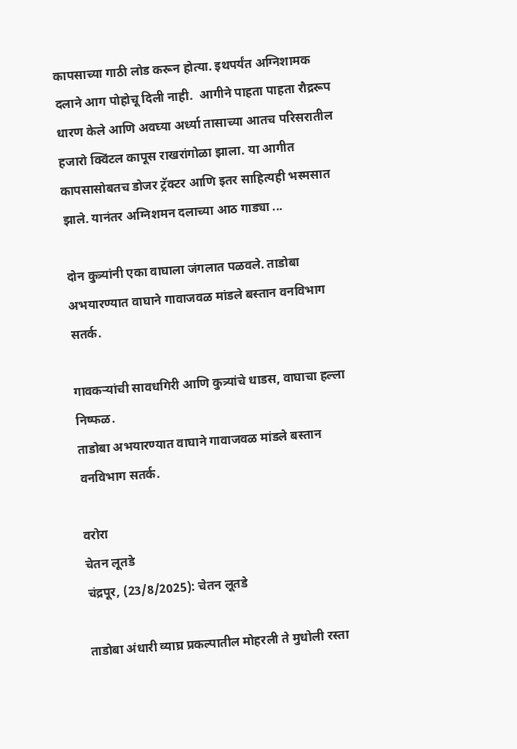कापसाच्या गाठी लोड करून होत्या. इथपर्यंत अग्निशामक दलाने आग पोहोचू दिली नाही.  आगीने पाहता पाहता रौद्ररूप धारण केले आणि अवघ्या अर्ध्या तासाच्या आतच परिसरातील हजारो क्विंटल कापूस राखरांगोळा झाला. या आगीत कापसासोबतच डोजर ट्रॅक्टर आणि इतर साहित्यही भस्मसात झाले. यानंतर अग्निशमन दलाच्या आठ गाड्या ...

दोन कुत्र्यांनी एका वाघाला जंगलात पळवले. ताडोबा अभयारण्यात वाघाने गावाजवळ मांडले बस्तान वनविभाग सतर्क.

गावकऱ्यांची सावधगिरी आणि कुत्र्यांचे धाडस, वाघाचा हल्ला निष्फळ.
ताडोबा अभयारण्यात वाघाने गावाजवळ मांडले बस्तान  वनविभाग सतर्क.

वरोरा
चेतन लूतडे
चंद्रपूर, (23/8/2025): चेतन लूतडे

ताडोबा अंधारी व्याघ्र प्रकल्पातील मोहरली ते मुधोली रस्ता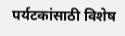पर्यटकांसाठी विशेष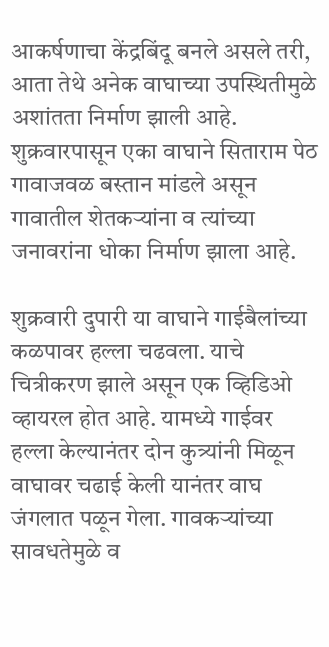आकर्षणाचा केंद्रबिंदू बनले असले तरी, आता तेथे अनेक वाघाच्या उपस्थितीमुळे अशांतता निर्माण झाली आहे. शुक्रवारपासून एका वाघाने सिताराम पेठ गावाजवळ बस्तान मांडले असून गावातील शेतकऱ्यांना व त्यांच्या जनावरांना धोका निर्माण झाला आहे.

शुक्रवारी दुपारी या वाघाने गाईबैलांच्या कळपावर हल्ला चढवला. याचे चित्रीकरण झाले असून एक व्हिडिओ व्हायरल होत आहे. यामध्ये गाईवर हल्ला केल्यानंतर दोन कुत्र्यांनी मिळून वाघावर चढाई केली यानंतर वाघ जंगलात पळून गेला. गावकऱ्यांच्या सावधतेमुळे व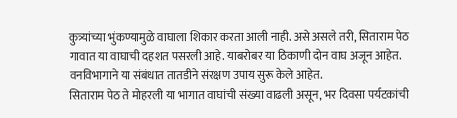कुत्र्यांच्या भुंकण्यामुळे वाघाला शिकार करता आली नाही. असे असले तरी, सिताराम पेठ गावात या वाघाची दहशत पसरली आहे. याबरोबर या ठिकाणी दोन वाघ अजून आहेत. वनविभागाने या संबंधात तातडीने संरक्षण उपाय सुरू केले आहेत.
सिताराम पेठ ते मोहरली या भागात वाघांची संख्या वाढली असून, भर दिवसा पर्यटकांची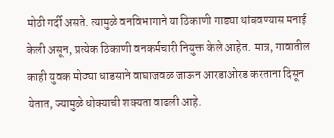मोठी गर्दी असते. त्यामुळे वनविभागाने या ठिकाणी गाड्या थांबवण्यास मनाई केली असून, प्रत्येक ठिकाणी वनकर्मचारी नियुक्त केले आहेत. मात्र, गावातील काही युवक मोठ्या धाडसाने वाघाजवळ जाऊन आरडाओरड करताना दिसून येतात, ज्यामुळे धोक्याची शक्यता वाढली आहे.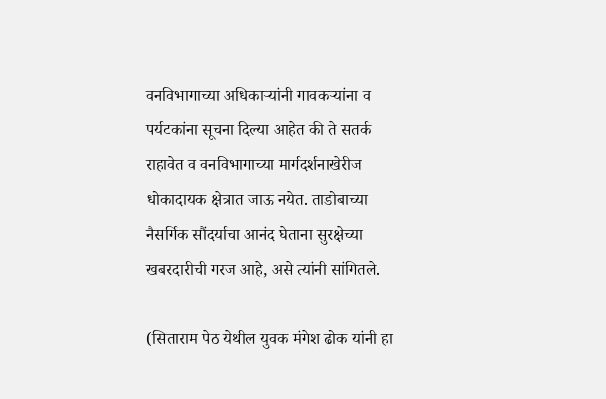वनविभागाच्या अधिकाऱ्यांनी गावकऱ्यांना व पर्यटकांना सूचना दिल्या आहेत की ते सतर्क राहावेत व वनविभागाच्या मार्गदर्शनाखेरीज धोकादायक क्षेत्रात जाऊ नयेत. ताडोबाच्या नैसर्गिक सौंदर्याचा आनंद घेताना सुरक्षेच्या खबरदारीची गरज आहे, असे त्यांनी सांगितले.

(सिताराम पेठ येथील युवक मंगेश ढोक यांनी हा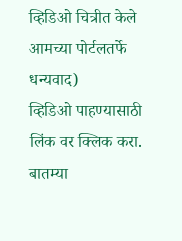व्हिडिओ चित्रीत केले आमच्या पोर्टलतर्फे धन्यवाद)
व्हिडिओ पाहण्यासाठी लिंक वर क्लिक करा.
बातम्या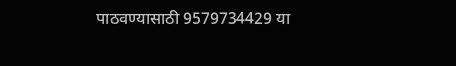पाठवण्यासाठी 9579734429 या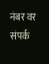नंबर वर संपर्क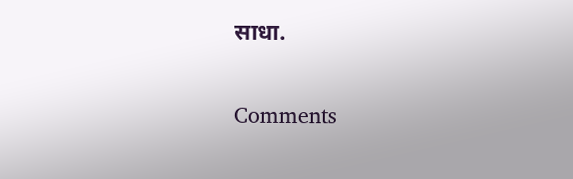साधा.

Comments